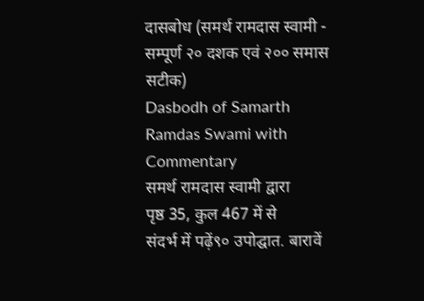दासबोध (समर्थ रामदास स्वामी - सम्पूर्ण २० दशक एवं २०० समास सटीक)
Dasbodh of Samarth Ramdas Swami with Commentary
समर्थ रामदास स्वामी द्वारा
पृष्ठ 35, कुल 467 में से
संदर्भ में पढ़ें९० उपोद्घात. बारावें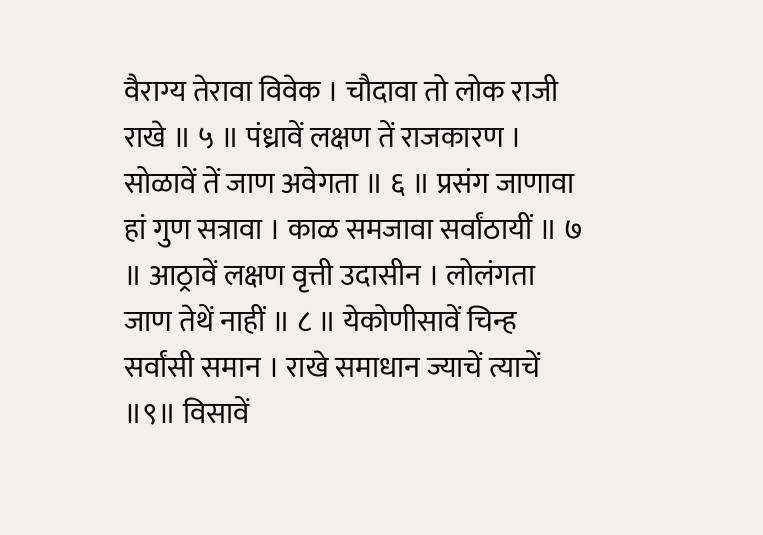वैराग्य तेरावा विवेक । चौदावा तो लोक राजी राखे ॥ ५ ॥ पंध्रावें लक्षण तें राजकारण । सोळावें तें जाण अवेगता ॥ ६ ॥ प्रसंग जाणावा हां गुण सत्रावा । काळ समजावा सर्वांठायीं ॥ ७ ॥ आठ्रावें लक्षण वृत्ती उदासीन । लोलंगता जाण तेथें नाहीं ॥ ८ ॥ येकोणीसावें चिन्ह सर्वांसी समान । राखे समाधान ज्याचें त्याचें ॥९॥ विसावें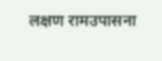लक्षण रामउपासना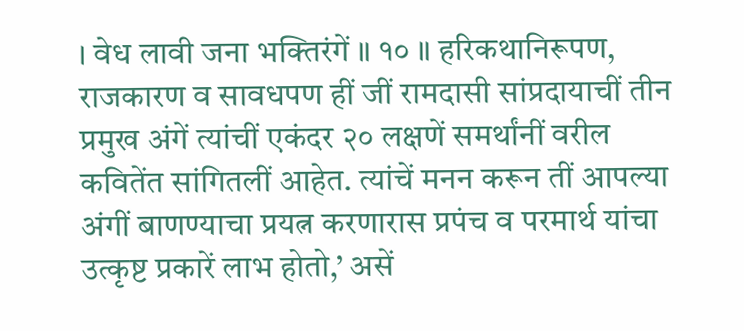। वेध लावी जना भक्तिरंगें ॥ १० ॥ हरिकथानिरूपण, राजकारण व सावधपण हीं जीं रामदासी सांप्रदायाचीं तीन प्रमुख अंगें त्यांचीं एकंदर २० लक्षणें समर्थांनीं वरील कवितेंत सांगितलीं आहेत. त्यांचें मनन करून तीं आपल्या अंगीं बाणण्याचा प्रयत्न करणारास प्रपंच व परमार्थ यांचा उत्कृष्ट प्रकारें लाभ होतो,’ असें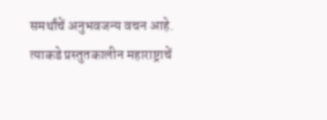समर्थांचें अनुभवजन्य वचन आहे. त्याकडे प्रस्तुतकालीन महाराष्ट्राचें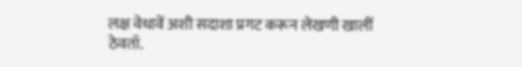लक्ष वेधावें अशी सदाशा प्रगट करून लेखणी खालीं ठेवतॉ.